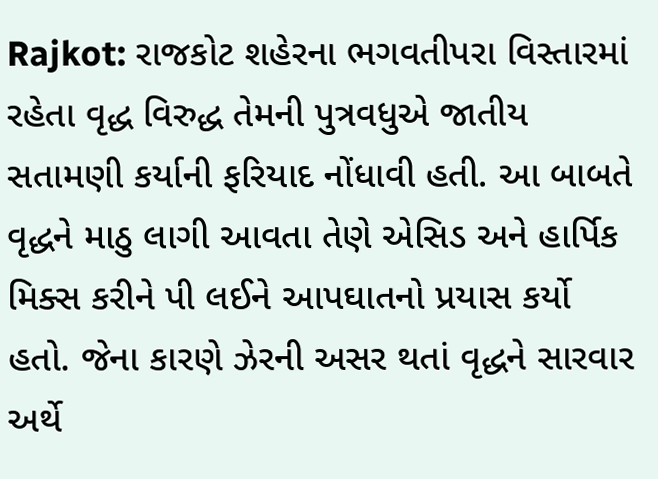Rajkot: રાજકોટ શહેરના ભગવતીપરા વિસ્તારમાં રહેતા વૃદ્ધ વિરુદ્ધ તેમની પુત્રવધુએ જાતીય સતામણી કર્યાની ફરિયાદ નોંધાવી હતી. આ બાબતે વૃદ્ધને માઠુ લાગી આવતા તેણે એસિડ અને હાર્પિક મિક્સ કરીને પી લઈને આપઘાતનો પ્રયાસ કર્યો હતો. જેના કારણે ઝેરની અસર થતાં વૃદ્ધને સારવાર અર્થે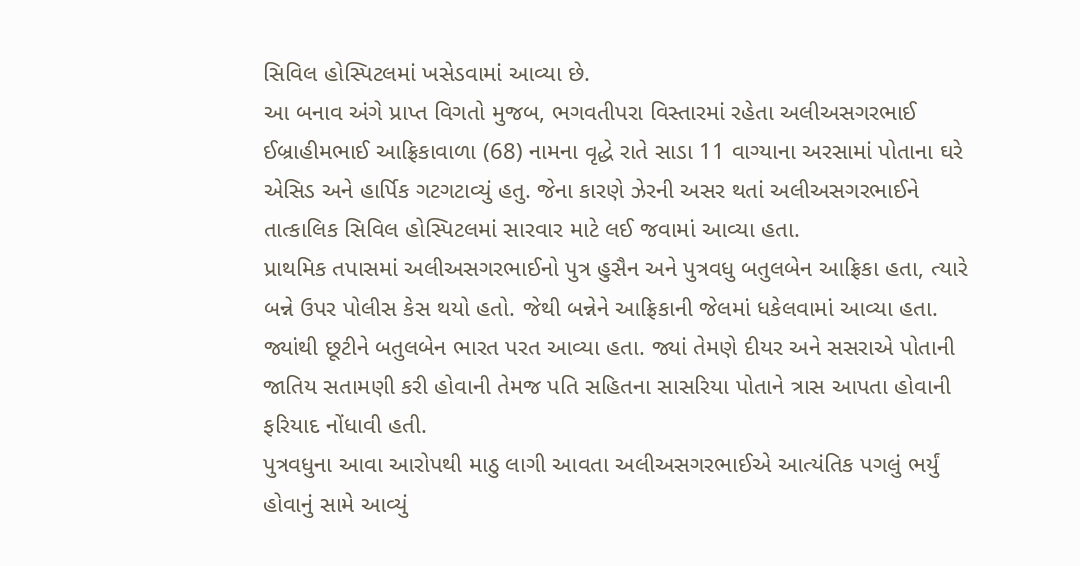સિવિલ હોસ્પિટલમાં ખસેડવામાં આવ્યા છે.
આ બનાવ અંગે પ્રાપ્ત વિગતો મુજબ, ભગવતીપરા વિસ્તારમાં રહેતા અલીઅસગરભાઈ ઈબ્રાહીમભાઈ આફ્રિકાવાળા (68) નામના વૃદ્ધે રાતે સાડા 11 વાગ્યાના અરસામાં પોતાના ઘરે એસિડ અને હાર્પિક ગટગટાવ્યું હતુ. જેના કારણે ઝેરની અસર થતાં અલીઅસગરભાઈને તાત્કાલિક સિવિલ હોસ્પિટલમાં સારવાર માટે લઈ જવામાં આવ્યા હતા.
પ્રાથમિક તપાસમાં અલીઅસગરભાઈનો પુત્ર હુસૈન અને પુત્રવધુ બતુલબેન આફ્રિકા હતા, ત્યારે બન્ને ઉપર પોલીસ કેસ થયો હતો. જેથી બન્નેને આફ્રિકાની જેલમાં ધકેલવામાં આવ્યા હતા. જ્યાંથી છૂટીને બતુલબેન ભારત પરત આવ્યા હતા. જ્યાં તેમણે દીયર અને સસરાએ પોતાની જાતિય સતામણી કરી હોવાની તેમજ પતિ સહિતના સાસરિયા પોતાને ત્રાસ આપતા હોવાની ફરિયાદ નોંધાવી હતી.
પુત્રવધુના આવા આરોપથી માઠુ લાગી આવતા અલીઅસગરભાઈએ આત્યંતિક પગલું ભર્યું હોવાનું સામે આવ્યું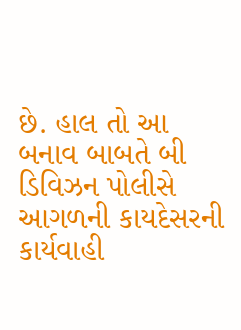છે. હાલ તો આ બનાવ બાબતે બી ડિવિઝન પોલીસે આગળની કાયદેસરની કાર્યવાહી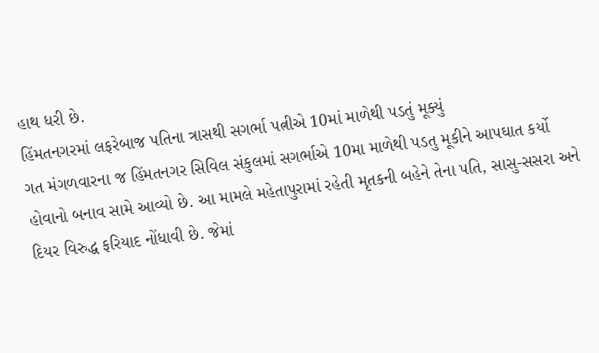હાથ ધરી છે.
હિંમતનગરમાં લફરેબાજ પતિના ત્રાસથી સગર્ભા પત્નીએ 10માં માળેથી પડતું મૂક્યું
ગત મંગળવારના જ હિંમતનગર સિવિલ સંકુલમાં સગર્ભાએ 10મા માળેથી પડતુ મૂકીને આપઘાત કર્યો હોવાનો બનાવ સામે આવ્યો છે. આ મામલે મહેતાપુરામાં રહેતી મૃતકની બહેને તેના પતિ, સાસુ-સસરા અને દિયર વિરુદ્ધ ફરિયાદ નોંધાવી છે. જેમાં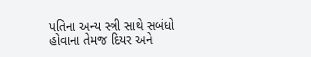પતિના અન્ય સ્ત્રી સાથે સબંધો હોવાના તેમજ દિયર અને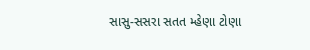સાસુ-સસરા સતત મ્હેણા ટોણા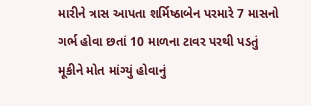મારીને ત્રાસ આપતા શર્મિષ્ઠાબેન પરમારે 7 માસનો ગર્ભ હોવા છતાં 10 માળના ટાવર પરથી પડતું મૂકીને મોત માંગ્યું હોવાનું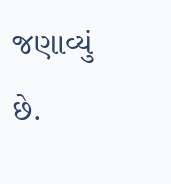જણાવ્યું છે.